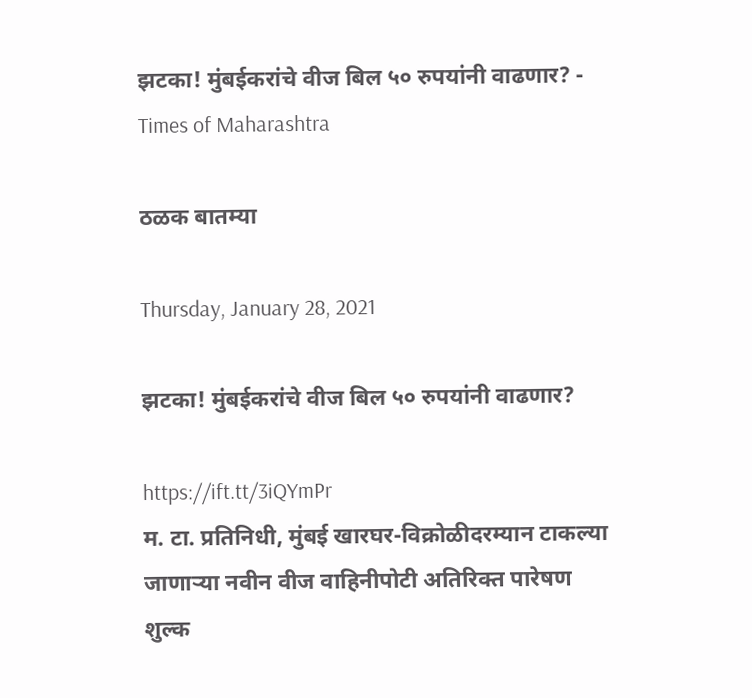झटका! मुंबईकरांचे वीज बिल ५० रुपयांनी वाढणार? - Times of Maharashtra

ठळक बातम्या

Thursday, January 28, 2021

झटका! मुंबईकरांचे वीज बिल ५० रुपयांनी वाढणार?

https://ift.tt/3iQYmPr
म. टा. प्रतिनिधी, मुंबई खारघर-विक्रोळीदरम्यान टाकल्या जाणाऱ्या नवीन वीज वाहिनीपोटी अतिरिक्त पारेषण शुल्क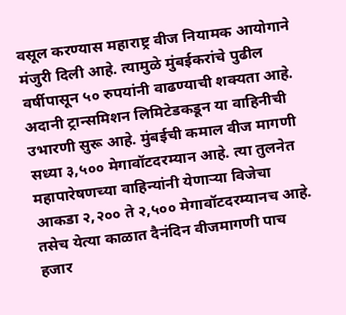वसूल करण्यास महाराष्ट्र वीज नियामक आयोगाने मंजुरी दिली आहे. त्यामुळे मुंबईकरांचे पुढील वर्षीपासून ५० रुपयांनी वाढण्याची शक्यता आहे. अदानी ट्रान्समिशन लिमिटेडकडून या वाहिनीची उभारणी सुरू आहे. मुंबईची कमाल वीज मागणी सध्या ३,५०० मेगावॉटदरम्यान आहे. त्या तुलनेत महापारेषणच्या वाहिन्यांनी येणाऱ्या विजेचा आकडा २,२०० ते २,५०० मेगावॉटदरम्यानच आहे. तसेच येत्या काळात दैनंदिन वीजमागणी पाच हजार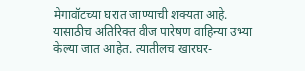मेगावॉटच्या घरात जाण्याची शक्यता आहे. यासाठीच अतिरिक्त वीज पारेषण वाहिन्या उभ्या केल्या जात आहेत. त्यातीलच खारघर-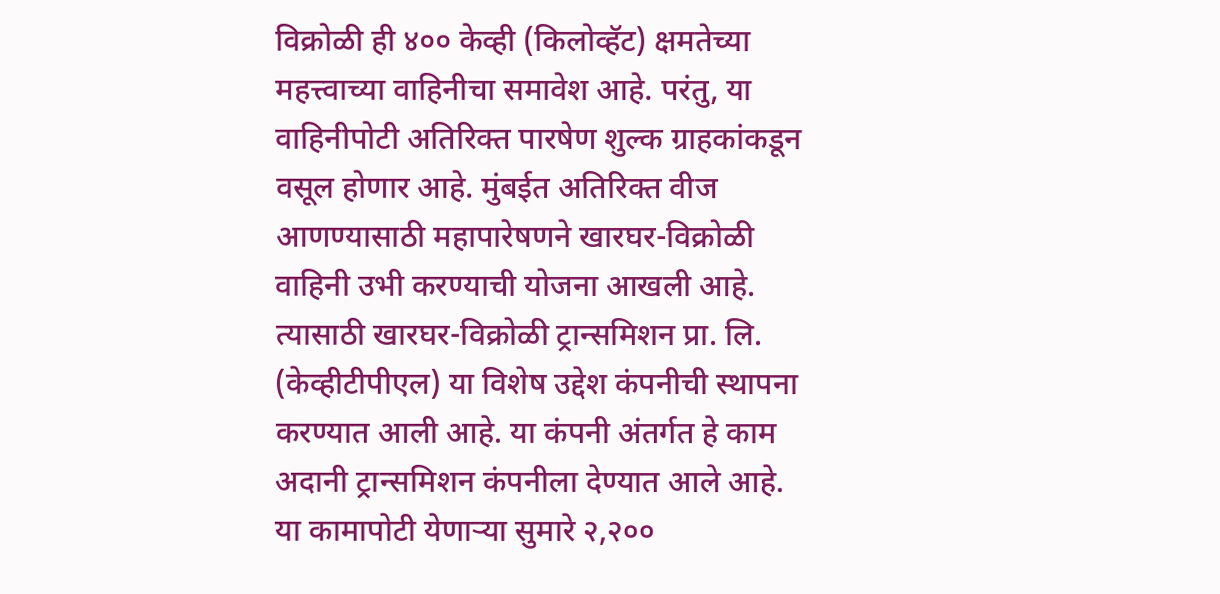विक्रोळी ही ४०० केव्ही (किलोव्हॅट) क्षमतेच्या महत्त्वाच्या वाहिनीचा समावेश आहे. परंतु, या वाहिनीपोटी अतिरिक्त पारषेण शुल्क ग्राहकांकडून वसूल होणार आहे. मुंबईत अतिरिक्त वीज आणण्यासाठी महापारेषणने खारघर-विक्रोळी वाहिनी उभी करण्याची योजना आखली आहे. त्यासाठी खारघर-विक्रोळी ट्रान्समिशन प्रा. लि. (केव्हीटीपीएल) या विशेष उद्देश कंपनीची स्थापना करण्यात आली आहे. या कंपनी अंतर्गत हे काम अदानी ट्रान्समिशन कंपनीला देण्यात आले आहे. या कामापोटी येणाऱ्या सुमारे २,२००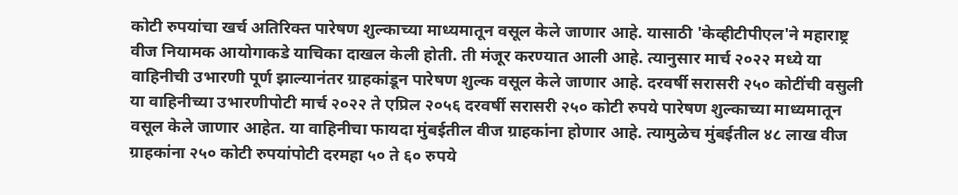कोटी रुपयांचा खर्च अतिरिक्त पारेषण शुल्काच्या माध्यमातून वसूल केले जाणार आहे. यासाठी 'केव्हीटीपीएल'ने महाराष्ट्र वीज नियामक आयोगाकडे याचिका दाखल केली होती. ती मंजूर करण्यात आली आहे. त्यानुसार मार्च २०२२ मध्ये या वाहिनीची उभारणी पूर्ण झाल्यानंतर ग्राहकांडून पारेषण शुल्क वसूल केले जाणार आहे. दरवर्षी सरासरी २५० कोटींची वसुली या वाहिनीच्या उभारणीपोटी मार्च २०२२ ते एप्रिल २०५६ दरवर्षी सरासरी २५० कोटी रुपये पारेषण शुल्काच्या माध्यमातून वसूल केले जाणार आहेत. या वाहिनीचा फायदा मुंबईतील वीज ग्राहकांना होणार आहे. त्यामुळेच मुंबईतील ४८ लाख वीज ग्राहकांना २५० कोटी रुपयांपोटी दरमहा ५० ते ६० रुपये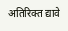अतिरिक्त द्यावे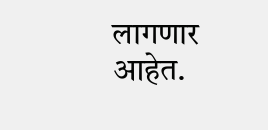लागणार आहेत.